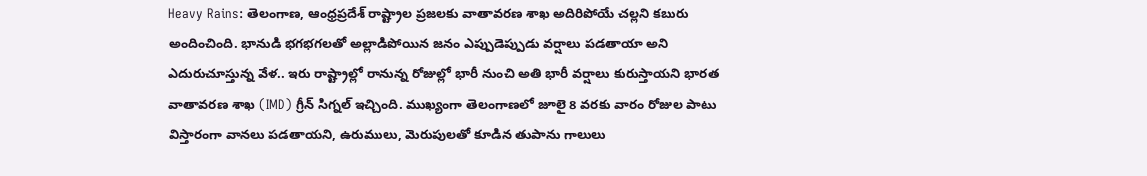Heavy Rains: తెలంగాణ, ఆంధ్రప్రదేశ్ రాష్ట్రాల ప్రజలకు వాతావరణ శాఖ అదిరిపోయే చల్లని కబురు అందించింది. భానుడి భగభగలతో అల్లాడిపోయిన జనం ఎప్పుడెప్పుడు వర్షాలు పడతాయా అని ఎదురుచూస్తున్న వేళ.. ఇరు రాష్ట్రాల్లో రానున్న రోజుల్లో భారీ నుంచి అతి భారీ వర్షాలు కురుస్తాయని భారత వాతావరణ శాఖ (IMD) గ్రీన్ సిగ్నల్ ఇచ్చింది. ముఖ్యంగా తెలంగాణలో జూలై 8 వరకు వారం రోజుల పాటు విస్తారంగా వానలు పడతాయని, ఉరుములు, మెరుపులతో కూడిన తుపాను గాలులు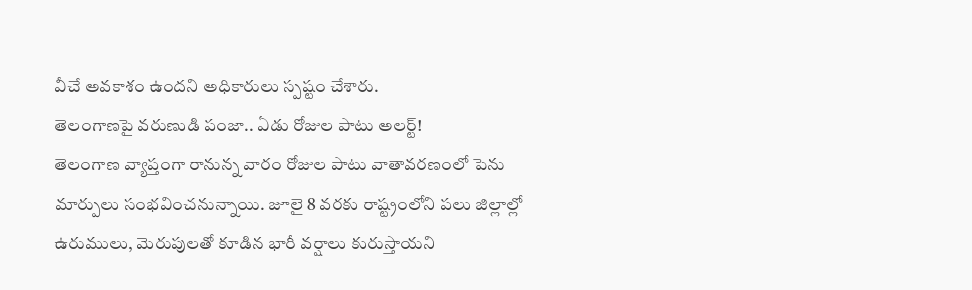వీచే అవకాశం ఉందని అధికారులు స్పష్టం చేశారు.
తెలంగాణపై వరుణుడి పంజా.. ఏడు రోజుల పాటు అలర్ట్!
తెలంగాణ వ్యాప్తంగా రానున్న వారం రోజుల పాటు వాతావరణంలో పెను మార్పులు సంభవించనున్నాయి. జూలై 8 వరకు రాష్ట్రంలోని పలు జిల్లాల్లో ఉరుములు, మెరుపులతో కూడిన భారీ వర్షాలు కురుస్తాయని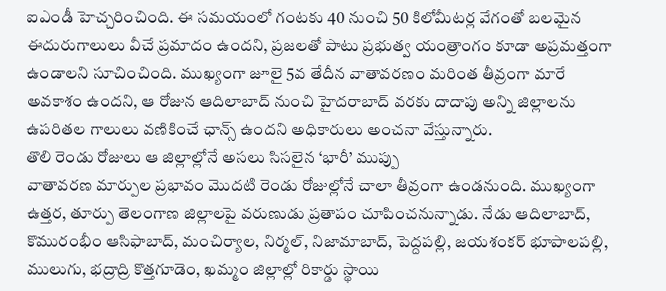ఐఎండీ హెచ్చరించింది. ఈ సమయంలో గంటకు 40 నుంచి 50 కిలోమీటర్ల వేగంతో బలమైన ఈదురుగాలులు వీచే ప్రమాదం ఉందని, ప్రజలతో పాటు ప్రభుత్వ యంత్రాంగం కూడా అప్రమత్తంగా ఉండాలని సూచించింది. ముఖ్యంగా జూలై 5వ తేదీన వాతావరణం మరింత తీవ్రంగా మారే అవకాశం ఉందని, ఆ రోజున ఆదిలాబాద్ నుంచి హైదరాబాద్ వరకు దాదాపు అన్ని జిల్లాలను ఉపరితల గాలులు వణికించే ఛాన్స్ ఉందని అధికారులు అంచనా వేస్తున్నారు.
తొలి రెండు రోజులు ఆ జిల్లాల్లోనే అసలు సిసలైన ‘భారీ’ ముప్పు
వాతావరణ మార్పుల ప్రభావం మొదటి రెండు రోజుల్లోనే చాలా తీవ్రంగా ఉండనుంది. ముఖ్యంగా ఉత్తర, తూర్పు తెలంగాణ జిల్లాలపై వరుణుడు ప్రతాపం చూపించనున్నాడు. నేడు ఆదిలాబాద్, కొమురంభీం ఆసిఫాబాద్, మంచిర్యాల, నిర్మల్, నిజామాబాద్, పెద్దపల్లి, జయశంకర్ భూపాలపల్లి, ములుగు, భద్రాద్రి కొత్తగూడెం, ఖమ్మం జిల్లాల్లో రికార్డు స్థాయి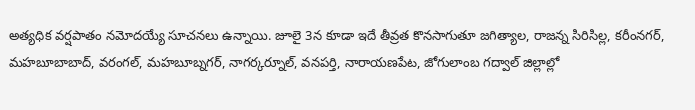అత్యధిక వర్షపాతం నమోదయ్యే సూచనలు ఉన్నాయి. జూలై 3న కూడా ఇదే తీవ్రత కొనసాగుతూ జగిత్యాల, రాజన్న సిరిసిల్ల, కరీంనగర్, మహబూబాబాద్, వరంగల్, మహబూబ్నగర్, నాగర్కర్నూల్, వనపర్తి, నారాయణపేట, జోగులాంబ గద్వాల్ జిల్లాల్లో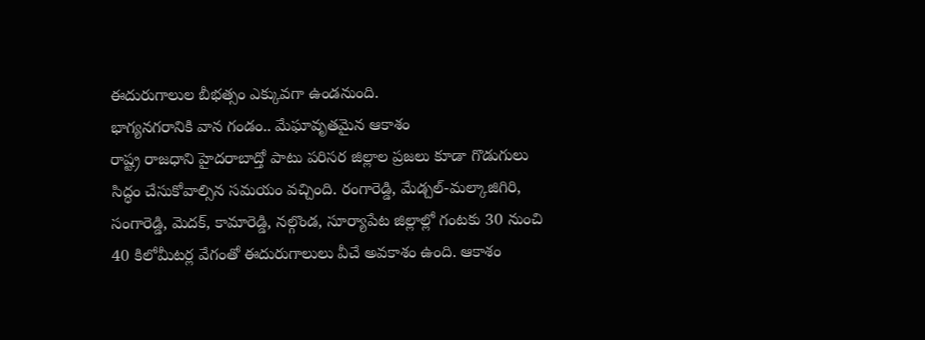ఈదురుగాలుల బీభత్సం ఎక్కువగా ఉండనుంది.
భాగ్యనగరానికి వాన గండం.. మేఘావృతమైన ఆకాశం
రాష్ట్ర రాజధాని హైదరాబాద్తో పాటు పరిసర జిల్లాల ప్రజలు కూడా గొడుగులు సిద్ధం చేసుకోవాల్సిన సమయం వచ్చింది. రంగారెడ్డి, మేడ్చల్-మల్కాజిగిరి, సంగారెడ్డి, మెదక్, కామారెడ్డి, నల్గొండ, సూర్యాపేట జిల్లాల్లో గంటకు 30 నుంచి 40 కిలోమీటర్ల వేగంతో ఈదురుగాలులు వీచే అవకాశం ఉంది. ఆకాశం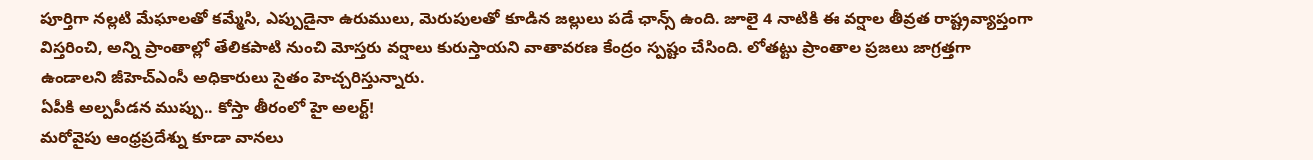పూర్తిగా నల్లటి మేఘాలతో కమ్మేసి, ఎప్పుడైనా ఉరుములు, మెరుపులతో కూడిన జల్లులు పడే ఛాన్స్ ఉంది. జూలై 4 నాటికి ఈ వర్షాల తీవ్రత రాష్ట్రవ్యాప్తంగా విస్తరించి, అన్ని ప్రాంతాల్లో తేలికపాటి నుంచి మోస్తరు వర్షాలు కురుస్తాయని వాతావరణ కేంద్రం స్పష్టం చేసింది. లోతట్టు ప్రాంతాల ప్రజలు జాగ్రత్తగా ఉండాలని జీహెచ్ఎంసీ అధికారులు సైతం హెచ్చరిస్తున్నారు.
ఏపీకి అల్పపీడన ముప్పు.. కోస్తా తీరంలో హై అలర్ట్!
మరోవైపు ఆంధ్రప్రదేశ్ను కూడా వానలు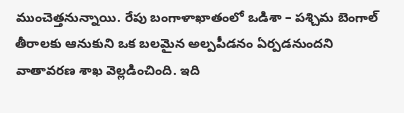ముంచెత్తనున్నాయి. రేపు బంగాళాఖాతంలో ఒడిశా – పశ్చిమ బెంగాల్ తీరాలకు ఆనుకుని ఒక బలమైన అల్పపీడనం ఏర్పడనుందని వాతావరణ శాఖ వెల్లడించింది. ఇది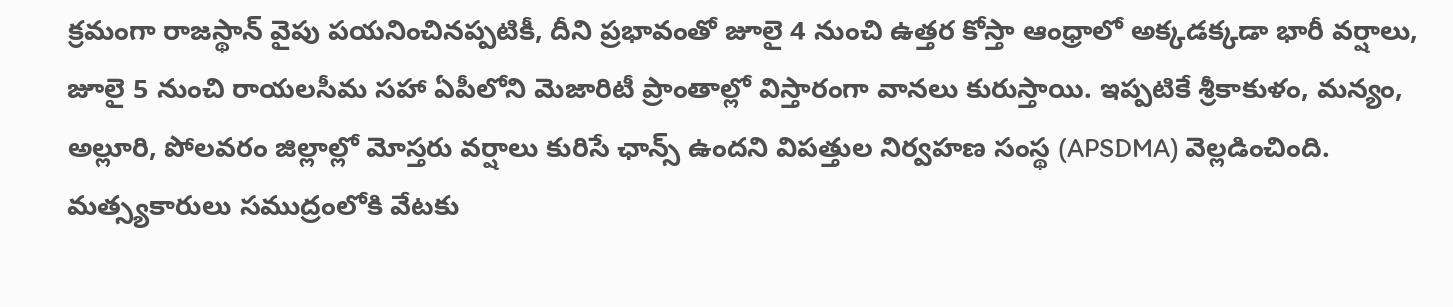క్రమంగా రాజస్థాన్ వైపు పయనించినప్పటికీ, దీని ప్రభావంతో జూలై 4 నుంచి ఉత్తర కోస్తా ఆంధ్రాలో అక్కడక్కడా భారీ వర్షాలు, జూలై 5 నుంచి రాయలసీమ సహా ఏపీలోని మెజారిటీ ప్రాంతాల్లో విస్తారంగా వానలు కురుస్తాయి. ఇప్పటికే శ్రీకాకుళం, మన్యం, అల్లూరి, పోలవరం జిల్లాల్లో మోస్తరు వర్షాలు కురిసే ఛాన్స్ ఉందని విపత్తుల నిర్వహణ సంస్థ (APSDMA) వెల్లడించింది. మత్స్యకారులు సముద్రంలోకి వేటకు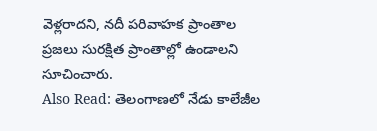వెళ్లరాదని, నదీ పరివాహక ప్రాంతాల ప్రజలు సురక్షిత ప్రాంతాల్లో ఉండాలని సూచించారు.
Also Read: తెలంగాణలో నేడు కాలేజీల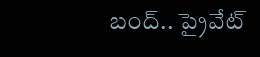బంద్.. ప్రైవేట్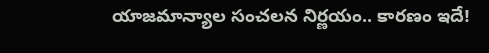యాజమాన్యాల సంచలన నిర్ణయం.. కారణం ఇదే!